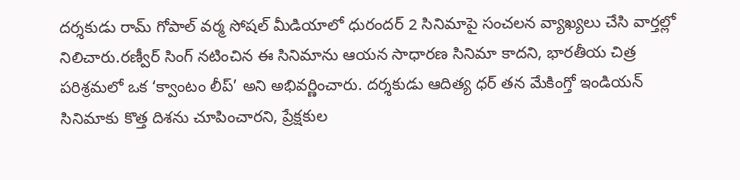దర్శకుడు రామ్ గోపాల్ వర్మ సోషల్ మీడియాలో ధురందర్ 2 సినిమాపై సంచలన వ్యాఖ్యలు చేసి వార్తల్లో నిలిచారు.రణ్వీర్ సింగ్ నటించిన ఈ సినిమాను ఆయన సాధారణ సినిమా కాదని, భారతీయ చిత్ర పరిశ్రమలో ఒక ‘క్వాంటం లీప్’ అని అభివర్ణించారు. దర్శకుడు ఆదిత్య ధర్ తన మేకింగ్తో ఇండియన్ సినిమాకు కొత్త దిశను చూపించారని, ప్రేక్షకుల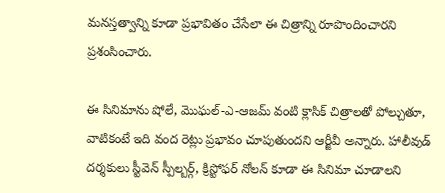మనస్తత్వాన్ని కూడా ప్రభావితం చేసేలా ఈ చిత్రాన్ని రూపొందించారని ప్రశంసించారు.

ఈ సినిమాను షోలే, మొఘల్-ఎ-ఆజమ్ వంటి క్లాసిక్ చిత్రాలతో పోల్చుతూ, వాటికంటే ఇది వంద రెట్లు ప్రభావం చూపుతుందని ఆర్జీవీ అన్నారు. హాలీవుడ్ దర్శకులు స్టీవెన్ స్పీల్బర్గ్, క్రిస్టోఫర్ నోలన్ కూడా ఈ సినిమా చూడాలని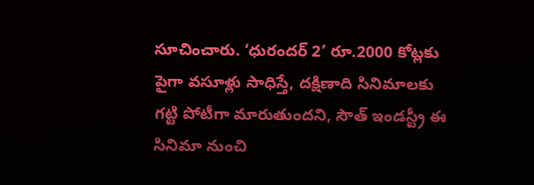సూచించారు. ‘ధురందర్ 2’ రూ.2000 కోట్లకు పైగా వసూళ్లు సాధిస్తే, దక్షిణాది సినిమాలకు గట్టి పోటీగా మారుతుందని, సౌత్ ఇండస్ట్రీ ఈ సినిమా నుంచి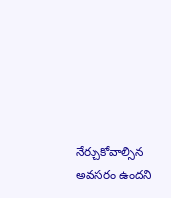నేర్చుకోవాల్సిన అవసరం ఉందని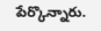పేర్కొన్నారు.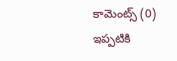కామెంట్స్ (0)
ఇప్పటికి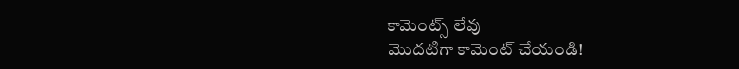కామెంట్స్ లేవు
మొదటిగా కామెంట్ చేయండి!